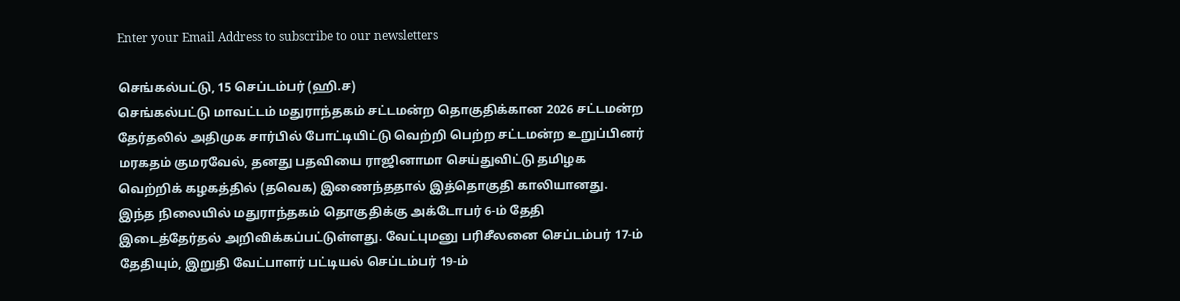Enter your Email Address to subscribe to our newsletters

செங்கல்பட்டு, 15 செப்டம்பர் (ஹி.ச)
செங்கல்பட்டு மாவட்டம் மதுராந்தகம் சட்டமன்ற தொகுதிக்கான 2026 சட்டமன்ற தேர்தலில் அதிமுக சார்பில் போட்டியிட்டு வெற்றி பெற்ற சட்டமன்ற உறுப்பினர் மரகதம் குமரவேல், தனது பதவியை ராஜினாமா செய்துவிட்டு தமிழக வெற்றிக் கழகத்தில் (தவெக) இணைந்ததால் இத்தொகுதி காலியானது.
இந்த நிலையில் மதுராந்தகம் தொகுதிக்கு அக்டோபர் 6-ம் தேதி இடைத்தேர்தல் அறிவிக்கப்பட்டுள்ளது. வேட்புமனு பரிசீலனை செப்டம்பர் 17-ம் தேதியும், இறுதி வேட்பாளர் பட்டியல் செப்டம்பர் 19-ம்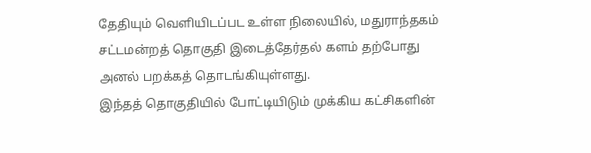தேதியும் வெளியிடப்பட உள்ள நிலையில், மதுராந்தகம் சட்டமன்றத் தொகுதி இடைத்தேர்தல் களம் தற்போது அனல் பறக்கத் தொடங்கியுள்ளது.
இந்தத் தொகுதியில் போட்டியிடும் முக்கிய கட்சிகளின்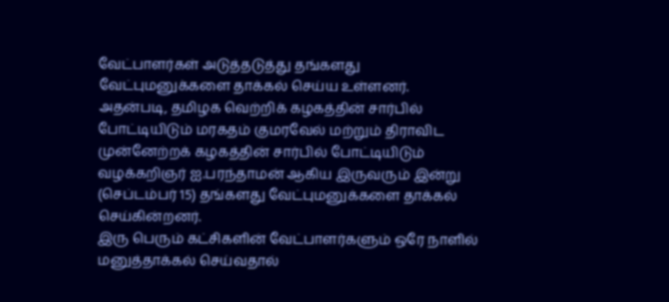வேட்பாளர்கள் அடுத்தடுத்து தங்களது வேட்புமனுக்களை தாக்கல் செய்ய உள்ளனர்.
அதன்படி, தமிழக வெற்றிக் கழகத்தின் சார்பில் போட்டியிடும் மரகதம் குமரவேல் மற்றும் திராவிட முன்னேற்றக் கழகத்தின் சார்பில் போட்டியிடும் வழக்கறிஞர் ஐ.பரந்தாமன் ஆகிய இருவரும் இன்று (செப்டம்பர் 15) தங்களது வேட்புமனுக்களை தாக்கல் செய்கின்றனர்.
இரு பெரும் கட்சிகளின் வேட்பாளர்களும் ஒரே நாளில் மனுத்தாக்கல் செய்வதால்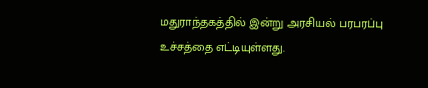மதுராந்தகத்தில் இன்று அரசியல் பரபரப்பு உச்சத்தை எட்டியுள்ளது.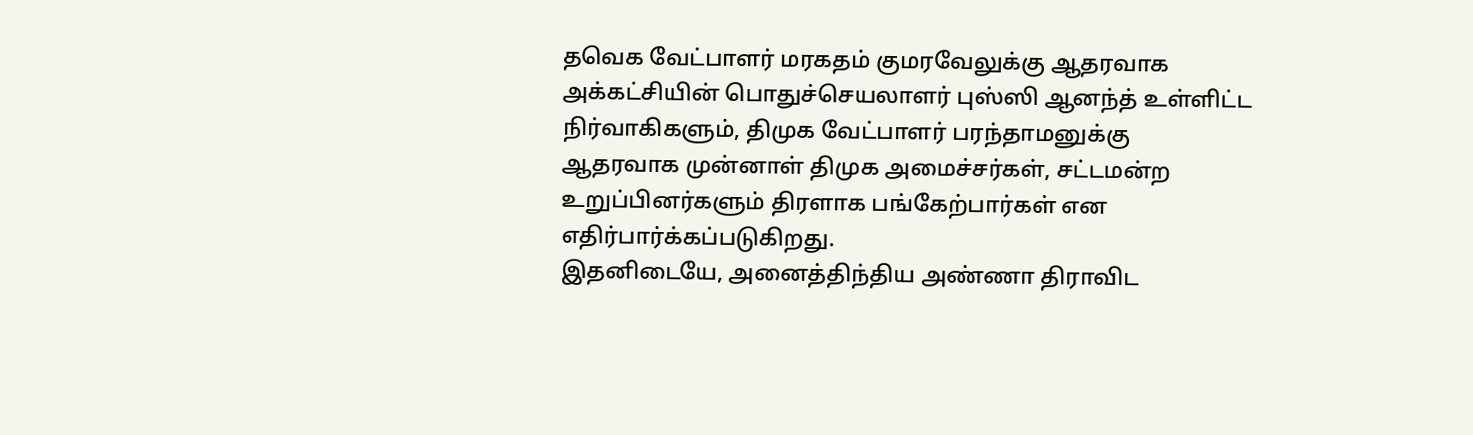தவெக வேட்பாளர் மரகதம் குமரவேலுக்கு ஆதரவாக அக்கட்சியின் பொதுச்செயலாளர் புஸ்ஸி ஆனந்த் உள்ளிட்ட நிர்வாகிகளும், திமுக வேட்பாளர் பரந்தாமனுக்கு ஆதரவாக முன்னாள் திமுக அமைச்சர்கள், சட்டமன்ற உறுப்பினர்களும் திரளாக பங்கேற்பார்கள் என எதிர்பார்க்கப்படுகிறது.
இதனிடையே, அனைத்திந்திய அண்ணா திராவிட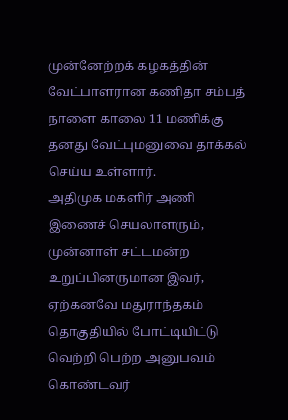முன்னேற்றக் கழகத்தின் வேட்பாளரான கணிதா சம்பத் நாளை காலை 11 மணிக்கு தனது வேட்புமனுவை தாக்கல் செய்ய உள்ளார்.
அதிமுக மகளிர் அணி இணைச் செயலாளரும், முன்னாள் சட்டமன்ற உறுப்பினருமான இவர், ஏற்கனவே மதுராந்தகம் தொகுதியில் போட்டியிட்டு வெற்றி பெற்ற அனுபவம் கொண்டவர்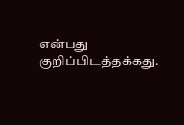என்பது குறிப்பிடத்தக்கது.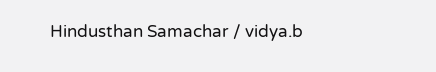Hindusthan Samachar / vidya.b